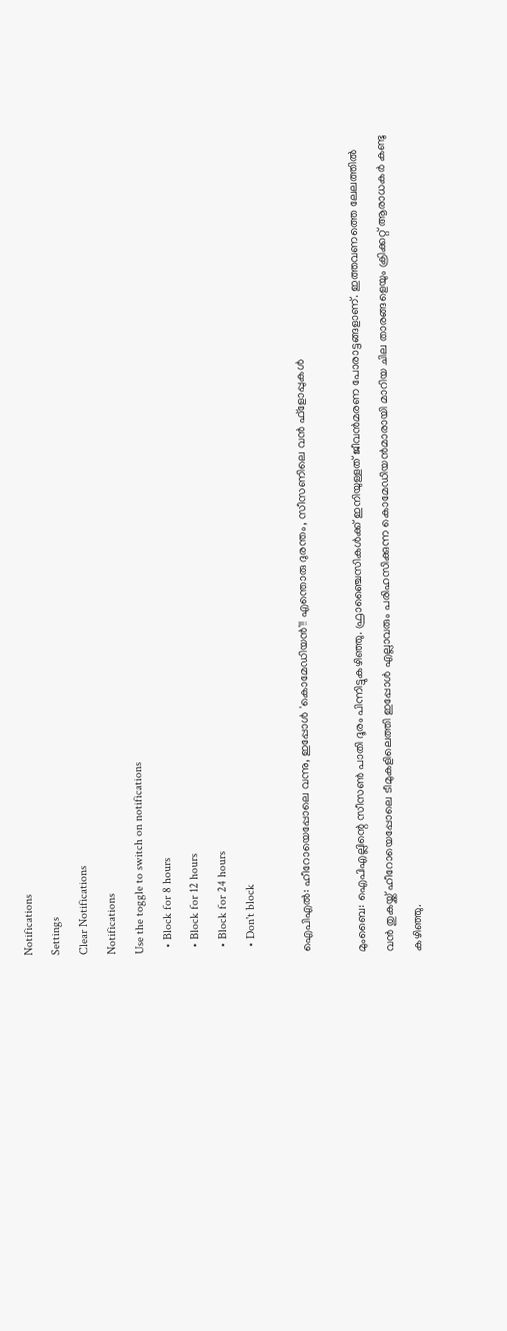Notifications
Settings
Clear Notifications
Notifications
Use the toggle to switch on notifications
  • Block for 8 hours
  • Block for 12 hours
  • Block for 24 hours
  • Don't block

ഐപിഎല്‍: ഹീറോയെപ്പോലെ വന്നു, ഇപ്പോള്‍ 'കൊമേഡിയന്‍'!! എന്തൊരു ദുരന്തം, സീസണിലെ വന്‍ ഫ്‌ളോപ്പുകള്‍

മുംബൈ: ഐപിഎല്ലിന്റെ സീസണ്‍ പാതി ദൂരം പിന്നിട്ടുകഴിഞ്ഞു. ഫ്രാഞ്ചൈസികള്‍ക്ക് ഇനിയുള്ളത് ജീവന്‍മരണ പോരാട്ടങ്ങളാണ്. ഇത്തവണത്തെ ലേലത്തില്‍ വന്‍ തുകയ്ക്ക് ഹീറോയെപ്പോലെ ടീമുകളിലെത്തി ഇപ്പോള്‍ എല്ലാവരും പരിഹസിക്കുന്ന കൊമേഡിയന്‍മാരായി മാറിയ ചില താരങ്ങളെയും ക്രിക്കറ്റ് ആരാധകര്‍ കണ്ടു കഴിഞ്ഞു.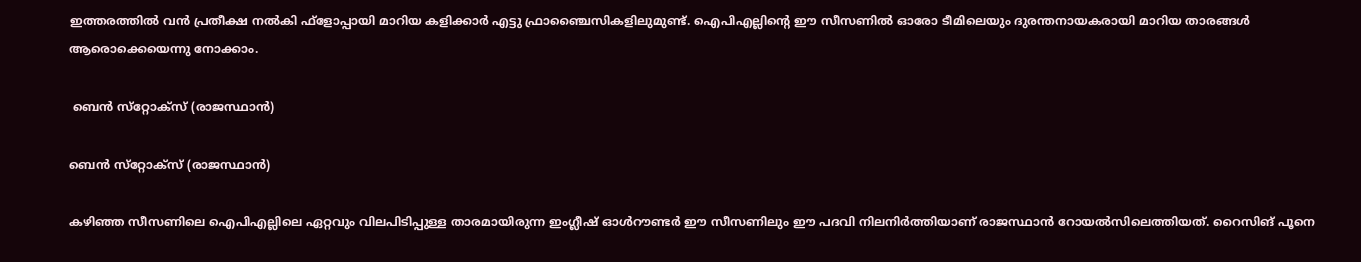ഇത്തരത്തില്‍ വന്‍ പ്രതീക്ഷ നല്‍കി ഫ്‌ളോപ്പായി മാറിയ കളിക്കാര്‍ എട്ടു ഫ്രാഞ്ചൈസികളിലുമുണ്ട്. ഐപിഎല്ലിന്റെ ഈ സീസണില്‍ ഓരോ ടീമിലെയും ദുരന്തനായകരായി മാറിയ താരങ്ങള്‍ ആരൊക്കെയെന്നു നോക്കാം.

 ബെന്‍ സ്‌റ്റോക്‌സ് (രാജസ്ഥാന്‍)

ബെന്‍ സ്‌റ്റോക്‌സ് (രാജസ്ഥാന്‍)

കഴിഞ്ഞ സീസണിലെ ഐപിഎല്ലിലെ ഏറ്റവും വിലപിടിപ്പുള്ള താരമായിരുന്ന ഇംഗ്ലീഷ് ഓള്‍റൗണ്ടര്‍ ഈ സീസണിലും ഈ പദവി നിലനിര്‍ത്തിയാണ് രാജസ്ഥാന്‍ റോയല്‍സിലെത്തിയത്. റൈസിങ് പൂനെ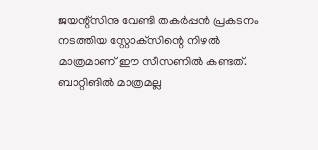ജയന്റ്‌സിനു വേണ്ടി തകര്‍പ്പന്‍ പ്രകടനം നടത്തിയ സ്റ്റോക്‌സിന്റെ നിഴല്‍ മാത്രമാണ് ഈ സീസണില്‍ കണ്ടത്.
ബാറ്റിങില്‍ മാത്രമല്ല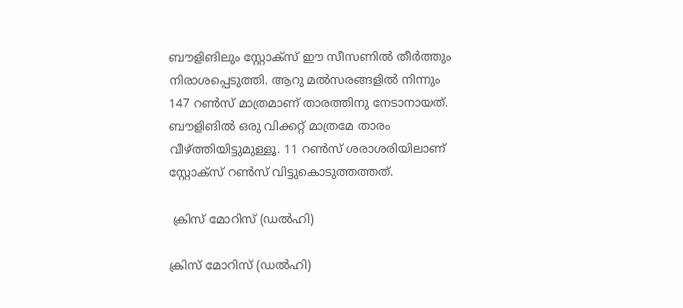ബൗളിങിലും സ്റ്റോക്‌സ് ഈ സീസണില്‍ തീര്‍ത്തും നിരാശപ്പെടുത്തി. ആറു മല്‍സരങ്ങളില്‍ നിന്നും 147 റണ്‍സ് മാത്രമാണ് താരത്തിനു നേടാനായത്. ബൗളിങില്‍ ഒരു വിക്കറ്റ് മാത്രമേ താരം വീഴ്ത്തിയിട്ടുമുള്ളൂ. 11 റണ്‍സ് ശരാശരിയിലാണ് സ്റ്റോക്‌സ് റണ്‍സ് വിട്ടുകൊടുത്തത്തത്.

 ക്രിസ് മോറിസ് (ഡല്‍ഹി)

ക്രിസ് മോറിസ് (ഡല്‍ഹി)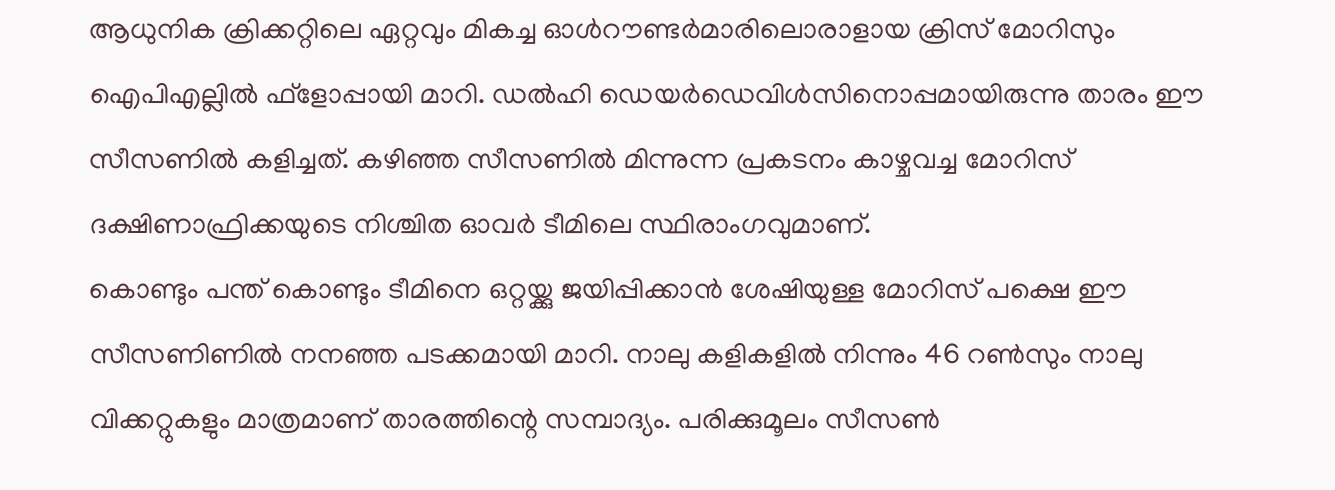ആധുനിക ക്രിക്കറ്റിലെ ഏറ്റവും മികച്ച ഓള്‍റൗണ്ടര്‍മാരിലൊരാളായ ക്രിസ് മോറിസും ഐപിഎല്ലില്‍ ഫ്‌ളോപ്പായി മാറി. ഡല്‍ഹി ഡെയര്‍ഡെവിള്‍സിനൊപ്പമായിരുന്നു താരം ഈ സീസണില്‍ കളിച്ചത്. കഴിഞ്ഞ സീസണില്‍ മിന്നുന്ന പ്രകടനം കാഴ്ചവച്ച മോറിസ് ദക്ഷിണാഫ്രിക്കയുടെ നിശ്ചിത ഓവര്‍ ടീമിലെ സ്ഥിരാംഗവുമാണ്.
കൊണ്ടും പന്ത് കൊണ്ടും ടീമിനെ ഒറ്റയ്ക്കു ജയിപ്പിക്കാന്‍ ശേഷിയുള്ള മോറിസ് പക്ഷെ ഈ സീസണിണില്‍ നനഞ്ഞ പടക്കമായി മാറി. നാലു കളികളില്‍ നിന്നും 46 റണ്‍സും നാലു വിക്കറ്റുകളും മാത്രമാണ് താരത്തിന്റെ സമ്പാദ്യം. പരിക്കുമൂലം സീസണ്‍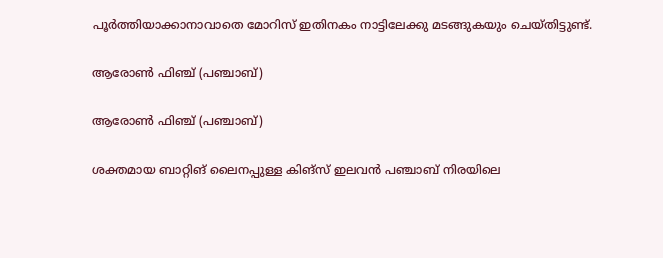പൂര്‍ത്തിയാക്കാനാവാതെ മോറിസ് ഇതിനകം നാട്ടിലേക്കു മടങ്ങുകയും ചെയ്തിട്ടുണ്ട്.

ആരോണ്‍ ഫിഞ്ച് (പഞ്ചാബ്)

ആരോണ്‍ ഫിഞ്ച് (പഞ്ചാബ്)

ശക്തമായ ബാറ്റിങ് ലൈനപ്പുള്ള കിങ്‌സ് ഇലവന്‍ പഞ്ചാബ് നിരയിലെ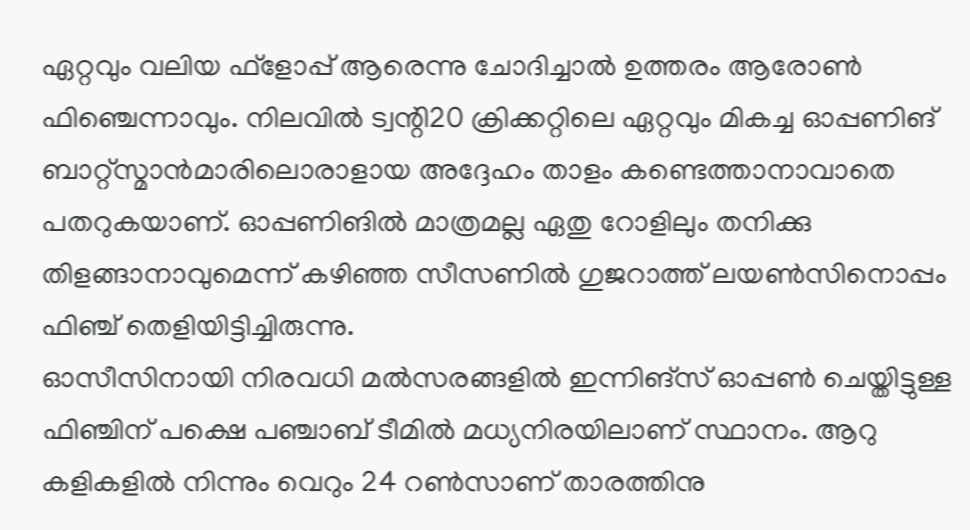ഏറ്റവും വലിയ ഫ്‌ളോപ്പ് ആരെന്നു ചോദിച്ചാല്‍ ഉത്തരം ആരോണ്‍ ഫിഞ്ചെന്നാവും. നിലവില്‍ ട്വന്റി20 ക്രിക്കറ്റിലെ ഏറ്റവും മികച്ച ഓപ്പണിങ് ബാറ്റ്‌സ്മാന്‍മാരിലൊരാളായ അദ്ദേഹം താളം കണ്ടെത്താനാവാതെ പതറുകയാണ്. ഓപ്പണിങില്‍ മാത്രമല്ല ഏതു റോളിലും തനിക്കു തിളങ്ങാനാവുമെന്ന് കഴിഞ്ഞ സീസണില്‍ ഗുജറാത്ത് ലയണ്‍സിനൊപ്പം ഫിഞ്ച് തെളിയിട്ടിച്ചിരുന്നു.
ഓസീസിനായി നിരവധി മല്‍സരങ്ങളില്‍ ഇന്നിങ്‌സ് ഓപ്പണ്‍ ചെയ്തിട്ടുള്ള ഫിഞ്ചിന് പക്ഷെ പഞ്ചാബ് ടീമില്‍ മധ്യനിരയിലാണ് സ്ഥാനം. ആറു കളികളില്‍ നിന്നും വെറും 24 റണ്‍സാണ് താരത്തിനു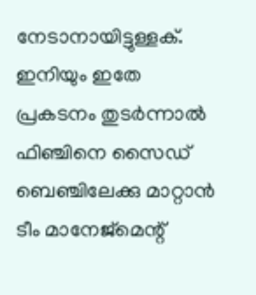നേടാനായിട്ടുള്ളക്. ഇനിയും ഇതേ പ്രകടനം തുടര്‍ന്നാല്‍ ഫിഞ്ചിനെ സൈഡ് ബെഞ്ചിലേക്കു മാറ്റാന്‍ ടീം മാനേജ്‌മെന്റ്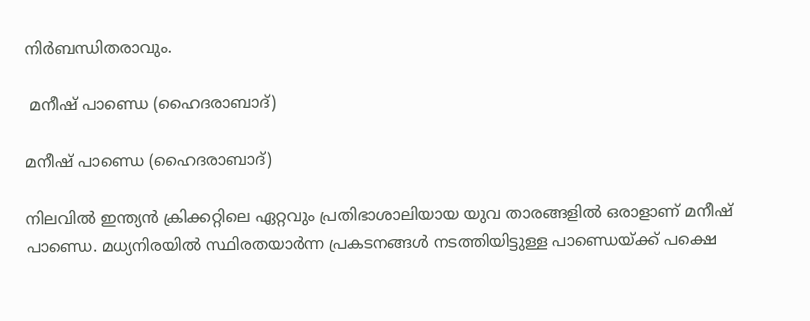നിര്‍ബന്ധിതരാവും.

 മനീഷ് പാണ്ഡെ (ഹൈദരാബാദ്)

മനീഷ് പാണ്ഡെ (ഹൈദരാബാദ്)

നിലവില്‍ ഇന്ത്യന്‍ ക്രിക്കറ്റിലെ ഏറ്റവും പ്രതിഭാശാലിയായ യുവ താരങ്ങളില്‍ ഒരാളാണ് മനീഷ് പാണ്ഡെ. മധ്യനിരയില്‍ സ്ഥിരതയാര്‍ന്ന പ്രകടനങ്ങള്‍ നടത്തിയിട്ടുള്ള പാണ്ഡെയ്ക്ക് പക്ഷെ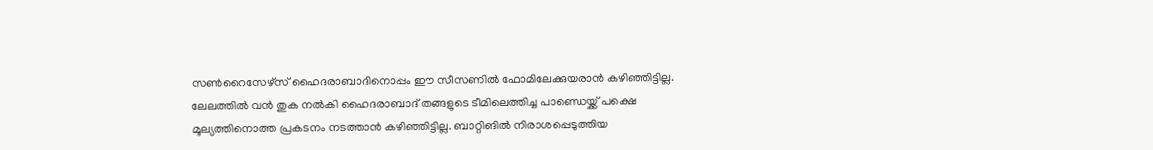സണ്‍റൈസേഴ്‌സ് ഹൈദരാബാദിനൊപ്പം ഈ സീസണില്‍ ഫോമിലേക്കുയരാന്‍ കഴിഞ്ഞിട്ടില്ല.
ലേലത്തില്‍ വന്‍ തുക നല്‍കി ഹൈദരാബാദ് തങ്ങളുടെ ടീമിലെത്തിച്ച പാണ്ഡെയ്ക്ക് പക്ഷെ മൂല്യത്തിനൊത്ത പ്രകടനം നടത്താന്‍ കഴിഞ്ഞിട്ടില്ല. ബാറ്റിങില്‍ നിരാശപ്പെടുത്തിയ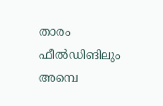താരം ഫീല്‍ഡിങിലും അമ്പെ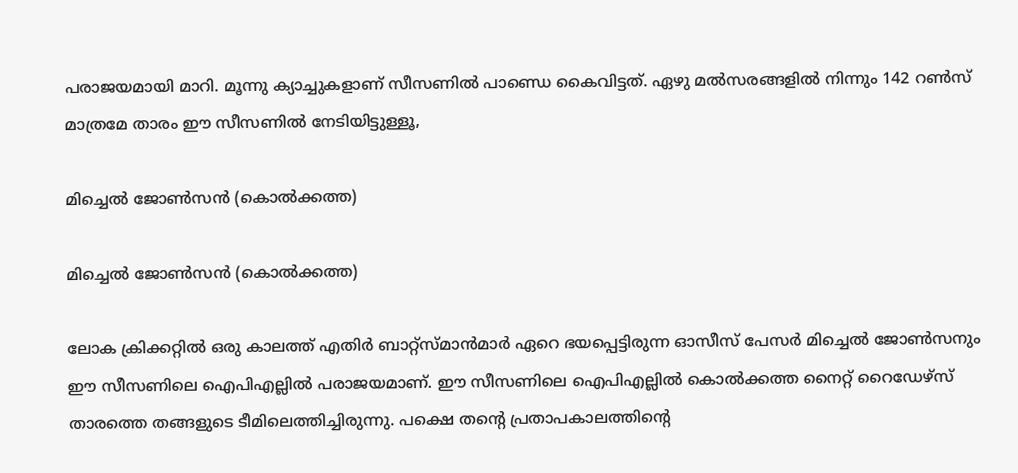പരാജയമായി മാറി. മൂന്നു ക്യാച്ചുകളാണ് സീസണില്‍ പാണ്ഡെ കൈവിട്ടത്. ഏഴു മല്‍സരങ്ങളില്‍ നിന്നും 142 റണ്‍സ് മാത്രമേ താരം ഈ സീസണില്‍ നേടിയിട്ടുള്ളൂ,

മിച്ചെല്‍ ജോണ്‍സന്‍ (കൊല്‍ക്കത്ത)

മിച്ചെല്‍ ജോണ്‍സന്‍ (കൊല്‍ക്കത്ത)

ലോക ക്രിക്കറ്റില്‍ ഒരു കാലത്ത് എതിര്‍ ബാറ്റ്‌സ്മാന്‍മാര്‍ ഏറെ ഭയപ്പെട്ടിരുന്ന ഓസീസ് പേസര്‍ മിച്ചെല്‍ ജോണ്‍സനും ഈ സീസണിലെ ഐപിഎല്ലില്‍ പരാജയമാണ്. ഈ സീസണിലെ ഐപിഎല്ലില്‍ കൊല്‍ക്കത്ത നൈറ്റ് റൈഡേഴ്‌സ് താരത്തെ തങ്ങളുടെ ടീമിലെത്തിച്ചിരുന്നു. പക്ഷെ തന്റെ പ്രതാപകാലത്തിന്റെ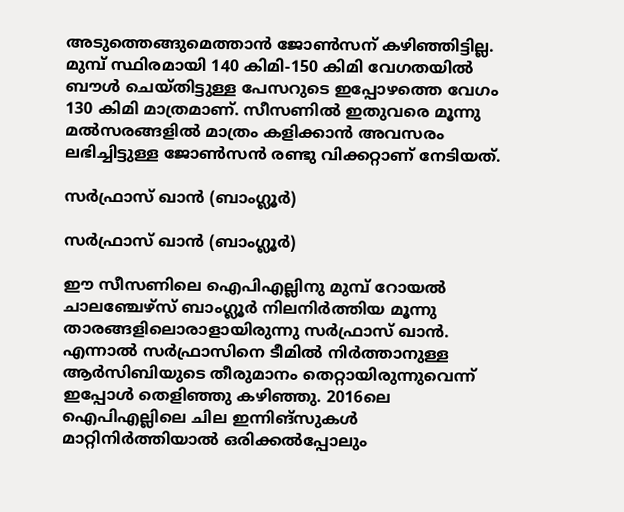അടുത്തെങ്ങുമെത്താന്‍ ജോണ്‍സന് കഴിഞ്ഞിട്ടില്ല.
മുമ്പ് സ്ഥിരമായി 140 കിമി-150 കിമി വേഗതയില്‍ ബൗള്‍ ചെയ്തിട്ടുള്ള പേസറുടെ ഇപ്പോഴത്തെ വേഗം 130 കിമി മാത്രമാണ്. സീസണില്‍ ഇതുവരെ മൂന്നു മല്‍സരങ്ങളില്‍ മാത്രം കളിക്കാന്‍ അവസരം ലഭിച്ചിട്ടുള്ള ജോണ്‍സന്‍ രണ്ടു വിക്കറ്റാണ് നേടിയത്.

സര്‍ഫ്രാസ് ഖാന്‍ (ബാംഗ്ലൂര്‍)

സര്‍ഫ്രാസ് ഖാന്‍ (ബാംഗ്ലൂര്‍)

ഈ സീസണിലെ ഐപിഎല്ലിനു മുമ്പ് റോയല്‍ ചാലഞ്ചേഴ്‌സ് ബാംഗ്ലൂര്‍ നിലനിര്‍ത്തിയ മൂന്നു താരങ്ങളിലൊരാളായിരുന്നു സര്‍ഫ്രാസ് ഖാന്‍. എന്നാല്‍ സര്‍ഫ്രാസിനെ ടീമില്‍ നിര്‍ത്താനുള്ള ആര്‍സിബിയുടെ തീരുമാനം തെറ്റായിരുന്നുവെന്ന് ഇപ്പോള്‍ തെളിഞ്ഞു കഴിഞ്ഞു. 2016ലെ ഐപിഎല്ലിലെ ചില ഇന്നിങ്‌സുകള്‍ മാറ്റിനിര്‍ത്തിയാല്‍ ഒരിക്കല്‍പ്പോലും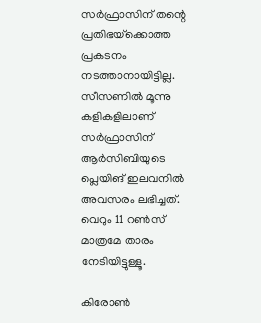സര്‍ഫ്രാസിന് തന്റെ പ്രതിഭയ്‌ക്കൊത്ത പ്രകടനം നടത്താനായിട്ടില്ല.
സീസണില്‍ മൂന്നു കളികളിലാണ് സര്‍ഫ്രാസിന് ആര്‍സിബിയുടെ പ്ലെയിങ് ഇലവനില്‍ അവസരം ലഭിച്ചത്. വെറും 11 റണ്‍സ് മാത്രമേ താരം നേടിയിട്ടുള്ളൂ.

കിരോണ്‍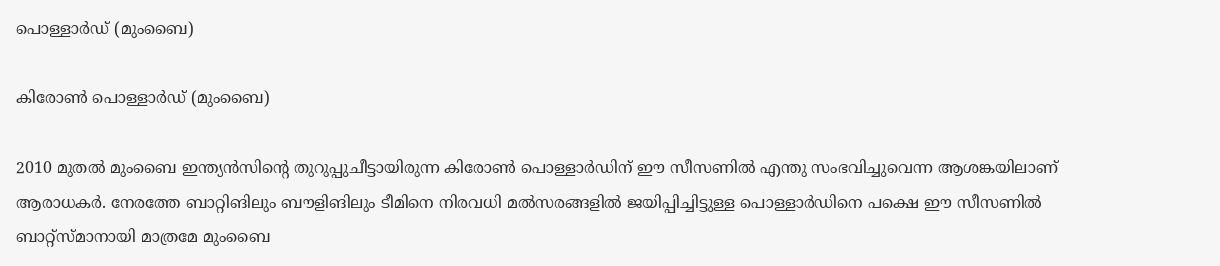പൊള്ളാര്‍ഡ് (മുംബൈ)

കിരോണ്‍ പൊള്ളാര്‍ഡ് (മുംബൈ)

2010 മുതല്‍ മുംബൈ ഇന്ത്യന്‍സിന്റെ തുറുപ്പുചീട്ടായിരുന്ന കിരോണ്‍ പൊള്ളാര്‍ഡിന് ഈ സീസണില്‍ എന്തു സംഭവിച്ചുവെന്ന ആശങ്കയിലാണ് ആരാധകര്‍. നേരത്തേ ബാറ്റിങിലും ബൗളിങിലും ടീമിനെ നിരവധി മല്‍സരങ്ങളില്‍ ജയിപ്പിച്ചിട്ടുള്ള പൊള്ളാര്‍ഡിനെ പക്ഷെ ഈ സീസണില്‍ ബാറ്റ്‌സ്മാനായി മാത്രമേ മുംബൈ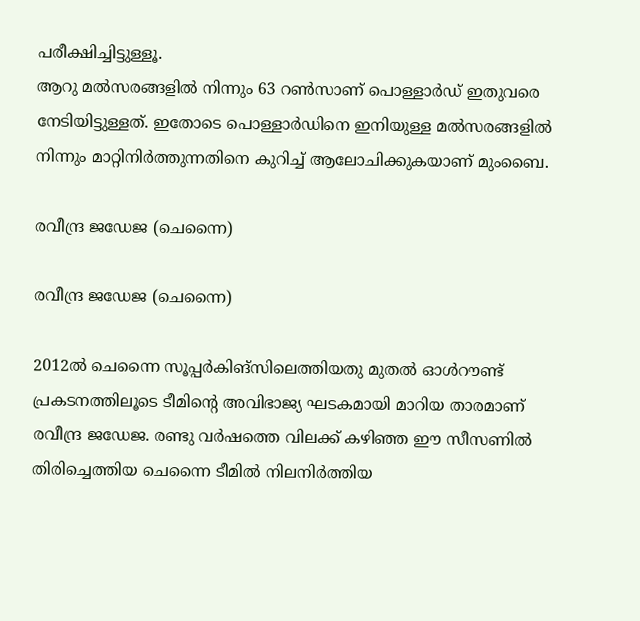പരീക്ഷിച്ചിട്ടുള്ളൂ.
ആറു മല്‍സരങ്ങളില്‍ നിന്നും 63 റണ്‍സാണ് പൊള്ളാര്‍ഡ് ഇതുവരെ നേടിയിട്ടുള്ളത്. ഇതോടെ പൊള്ളാര്‍ഡിനെ ഇനിയുള്ള മല്‍സരങ്ങളില്‍ നിന്നും മാറ്റിനിര്‍ത്തുന്നതിനെ കുറിച്ച് ആലോചിക്കുകയാണ് മുംബൈ.

രവീന്ദ്ര ജഡേജ (ചെന്നൈ)

രവീന്ദ്ര ജഡേജ (ചെന്നൈ)

2012ല്‍ ചെന്നൈ സൂപ്പര്‍കിങ്‌സിലെത്തിയതു മുതല്‍ ഓള്‍റൗണ്ട് പ്രകടനത്തിലൂടെ ടീമിന്റെ അവിഭാജ്യ ഘടകമായി മാറിയ താരമാണ് രവീന്ദ്ര ജഡേജ. രണ്ടു വര്‍ഷത്തെ വിലക്ക് കഴിഞ്ഞ ഈ സീസണില്‍ തിരിച്ചെത്തിയ ചെന്നൈ ടീമില്‍ നിലനിര്‍ത്തിയ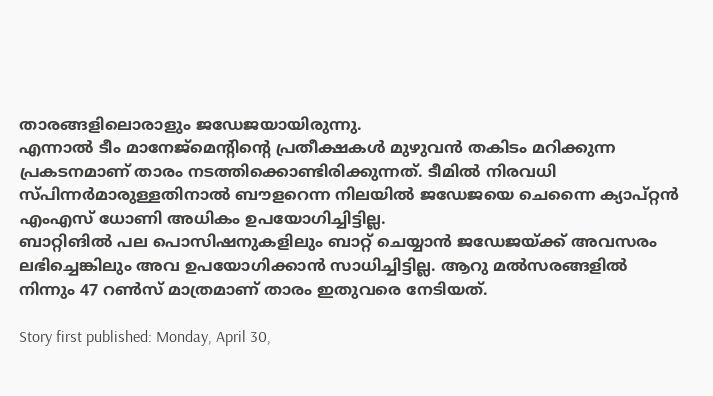താരങ്ങളിലൊരാളും ജഡേജയായിരുന്നു.
എന്നാല്‍ ടീം മാനേജ്‌മെന്റിന്റെ പ്രതീക്ഷകള്‍ മുഴുവന്‍ തകിടം മറിക്കുന്ന പ്രകടനമാണ് താരം നടത്തിക്കൊണ്ടിരിക്കുന്നത്. ടീമില്‍ നിരവധി സ്പിന്നര്‍മാരുള്ളതിനാല്‍ ബൗളറെന്ന നിലയില്‍ ജഡേജയെ ചെന്നൈ ക്യാപ്റ്റന്‍ എംഎസ് ധോണി അധികം ഉപയോഗിച്ചിട്ടില്ല.
ബാറ്റിങില്‍ പല പൊസിഷനുകളിലും ബാറ്റ് ചെയ്യാന്‍ ജഡേജയ്ക്ക് അവസരം ലഭിച്ചെങ്കിലും അവ ഉപയോഗിക്കാന്‍ സാധിച്ചിട്ടില്ല. ആറു മല്‍സരങ്ങളില്‍ നിന്നും 47 റണ്‍സ് മാത്രമാണ് താരം ഇതുവരെ നേടിയത്.

Story first published: Monday, April 30,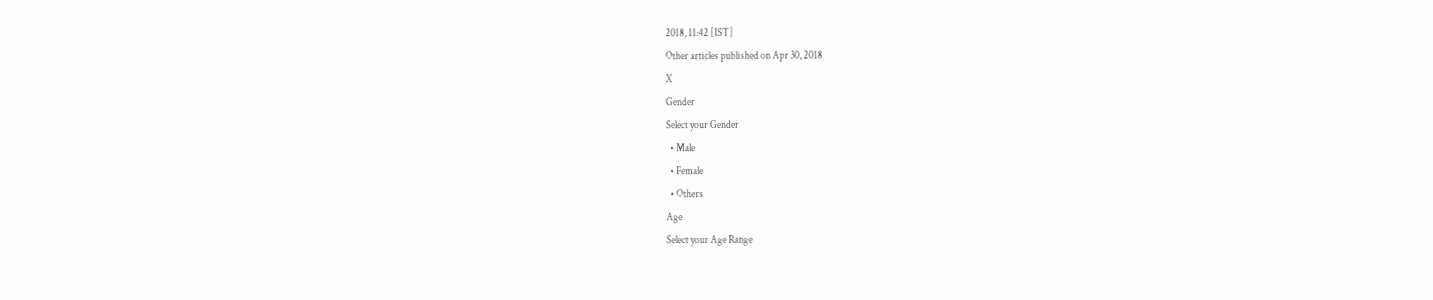2018, 11:42 [IST]
Other articles published on Apr 30, 2018
X
Gender
Select your Gender
  • Male
  • Female
  • Others
Age
Select your Age Range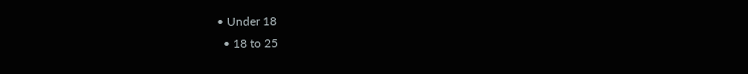• Under 18
  • 18 to 25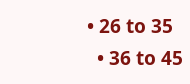• 26 to 35
  • 36 to 45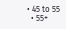• 45 to 55
  • 55+